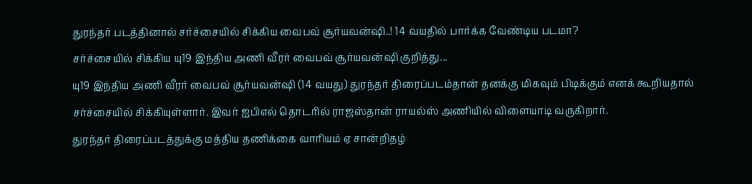துரந்தர் படத்தினால் சர்ச்சையில் சிக்கிய வைபவ் சூர்யவன்ஷி..! 14 வயதில் பார்க்க வேண்டிய படமா?
சர்ச்சையில் சிக்கிய யு19 இந்திய அணி வீரர் வைபவ் சூர்யவன்ஷி குறித்து...
யு19 இந்திய அணி வீரர் வைபவ் சூர்யவன்ஷி (14 வயது) துரந்தர் திரைப்படம்தான் தனக்கு மிகவும் பிடிக்கும் எனக் கூறியதால் சர்ச்சையில் சிக்கியுள்ளார். இவர் ஐபிஎல் தொடரில் ராஜஸ்தான் ராயல்ஸ் அணியில் விளையாடி வருகிறார்.
துரந்தர் திரைப்படத்துக்கு மத்திய தணிக்கை வாரியம் ஏ சான்றிதழ்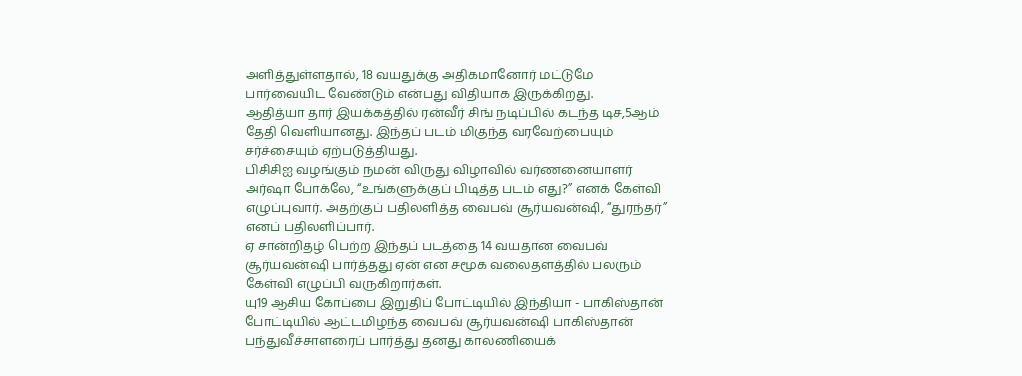அளித்துள்ளதால், 18 வயதுக்கு அதிகமானோர் மட்டுமே பார்வையிட வேண்டும் என்பது விதியாக இருக்கிறது.
ஆதித்யா தார் இயக்கத்தில் ரன்வீர் சிங் நடிப்பில் கடந்த டிச,5ஆம் தேதி வெளியானது. இந்தப் படம் மிகுந்த வரவேற்பையும் சர்ச்சையும் ஏற்படுத்தியது.
பிசிசிஐ வழங்கும் நமன் விருது விழாவில் வர்ணனையாளர் அர்ஷா போக்லே, “உங்களுக்குப் பிடித்த படம் எது?” எனக் கேள்வி எழுப்புவார். அதற்குப் பதிலளித்த வைபவ் சூர்யவன்ஷி, “துரந்தர்” எனப் பதிலளிப்பார்.
ஏ சான்றிதழ் பெற்ற இந்தப் படத்தை 14 வயதான வைபவ் சூர்யவன்ஷி பார்த்தது ஏன் என சமூக வலைதளத்தில் பலரும் கேள்வி எழுப்பி வருகிறார்கள்.
யு19 ஆசிய கோப்பை இறுதிப் போட்டியில் இந்தியா - பாகிஸ்தான் போட்டியில் ஆட்டமிழந்த வைபவ் சூர்யவன்ஷி பாகிஸ்தான் பந்துவீச்சாளரைப் பார்த்து தனது காலணியைக்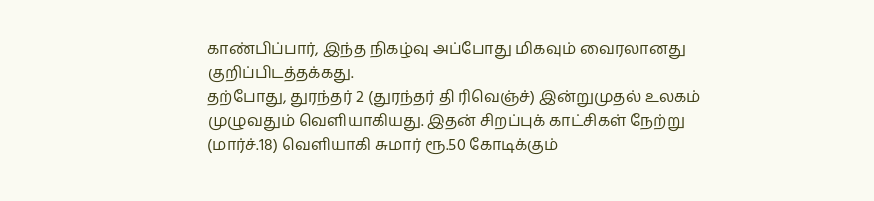காண்பிப்பார், இந்த நிகழ்வு அப்போது மிகவும் வைரலானது குறிப்பிடத்தக்கது.
தற்போது, துரந்தர் 2 (துரந்தர் தி ரிவெஞ்ச்) இன்றுமுதல் உலகம் முழுவதும் வெளியாகியது. இதன் சிறப்புக் காட்சிகள் நேற்று (மார்ச்.18) வெளியாகி சுமார் ரூ.50 கோடிக்கும்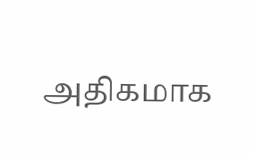அதிகமாக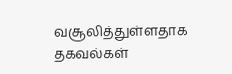வசூலித்துள்ளதாக தகவல்கள்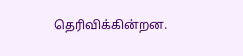தெரிவிக்கின்றன.